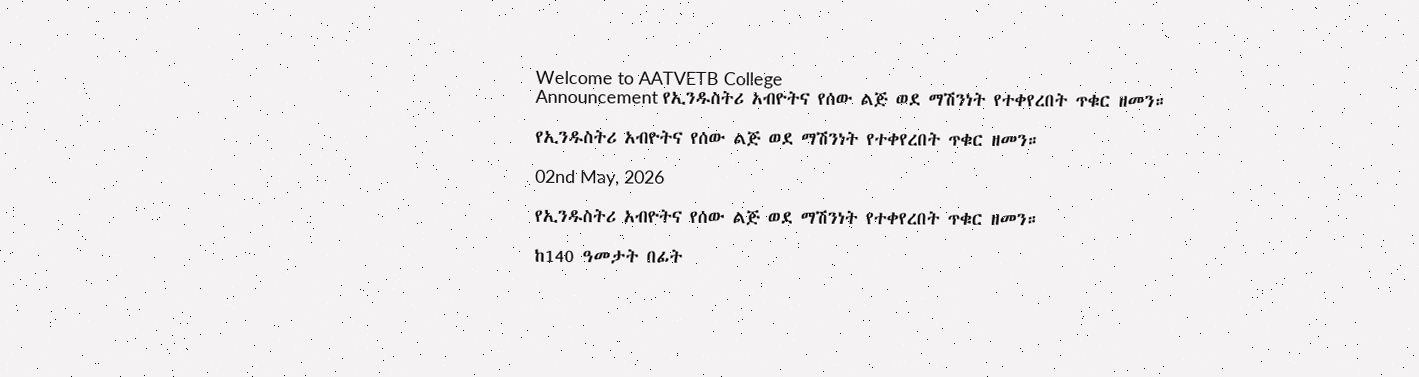Welcome to AATVETB College
Announcement የኢንዱስትሪ አብዮትና የሰው ልጅ ወደ ማሽንነት የተቀየረበት ጥቁር ዘመን።

የኢንዱስትሪ አብዮትና የሰው ልጅ ወደ ማሽንነት የተቀየረበት ጥቁር ዘመን።

02nd May, 2026

የኢንዱስትሪ አብዮትና የሰው ልጅ ወደ ማሽንነት የተቀየረበት ጥቁር ዘመን።

ከ140 ዓመታት በፊት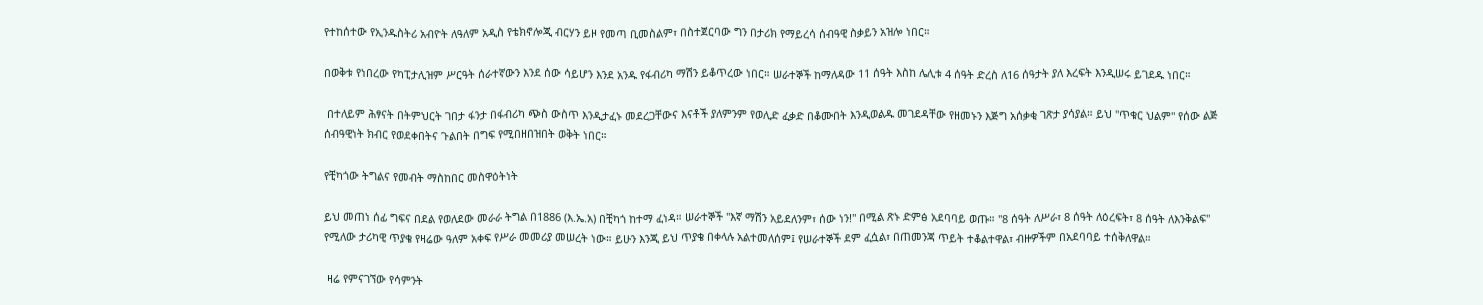የተከሰተው የኢንዱስትሪ አብዮት ለዓለም አዲስ የቴክኖሎጂ ብርሃን ይዞ የመጣ ቢመስልም፣ በስተጀርባው ግን በታሪክ የማይረሳ ሰብዓዊ ስቃይን አዝሎ ነበር።

በወቅቱ የነበረው የካፒታሊዝም ሥርዓት ሰራተኛውን እንደ ሰው ሳይሆን እንደ አንዱ የፋብሪካ ማሽን ይቆጥረው ነበር። ሠራተኞች ከማለዳው 11 ሰዓት እስከ ሌሊቱ 4 ሰዓት ድረስ ለ16 ሰዓታት ያለ እረፍት እንዲሠሩ ይገደዱ ነበር።

 በተለይም ሕፃናት በትምህርት ገበታ ፋንታ በፋብሪካ ጭስ ውስጥ እንዲታፈኑ መደረጋቸውና እናቶች ያለምንም የወሊድ ፈቃድ በቆሙበት እንዲወልዱ መገደዳቸው የዘመኑን እጅግ አሰቃቂ ገጽታ ያሳያል። ይህ "ጥቁር ህልም" የሰው ልጅ ሰብዓዊነት ክብር የወደቀበትና ጉልበት በግፍ የሚበዘበዝበት ወቅት ነበር።

የቺካጎው ትግልና የመብት ማስከበር መስዋዕትነት

ይህ መጠነ ሰፊ ግፍና በደል የወለደው መራራ ትግል በ1886 (እ.ኤ.አ) በቺካጎ ከተማ ፈነዳ። ሠራተኞች "እኛ ማሽን አይደለንም፣ ሰው ነን!" በሚል ጽኑ ድምፅ አደባባይ ወጡ። "8 ሰዓት ለሥራ፣ 8 ሰዓት ለዕረፍት፣ 8 ሰዓት ለእንቅልፍ" የሚለው ታሪካዊ ጥያቄ የዛሬው ዓለም አቀፍ የሥራ መመሪያ መሠረት ነው። ይሁን እንጂ ይህ ጥያቄ በቀላሉ አልተመለሰም፤ የሠራተኞች ደም ፈሷል፣ በጠመንጃ ጥይት ተቆልተዋል፣ ብዙዎችም በአደባባይ ተሰቅለዋል።

 ዛሬ የምናገኘው የሳምንት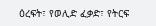ዕረፍት፣ የወሊድ ፈቃድ፣ የትርፍ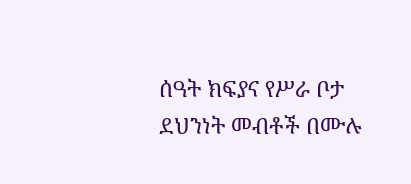ሰዓት ክፍያና የሥራ ቦታ ደህንነት መብቶች በሙሉ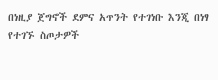በነዚያ ጀግኖች ደምና አጥንት የተገነቡ እንጂ በነፃ የተገኙ ስጦታዎች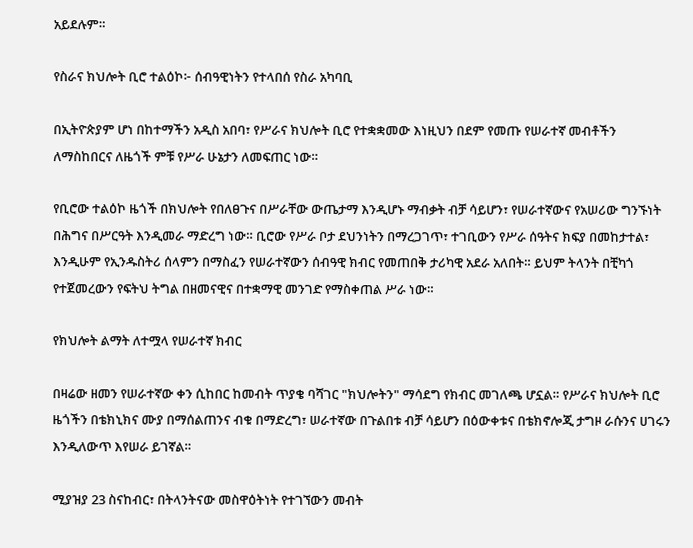አይደሉም።

የስራና ክህሎት ቢሮ ተልዕኮ፦ ሰብዓዊነትን የተላበሰ የስራ አካባቢ

በኢትዮጵያም ሆነ በከተማችን አዲስ አበባ፣ የሥራና ክህሎት ቢሮ የተቋቋመው እነዚህን በደም የመጡ የሠራተኛ መብቶችን ለማስከበርና ለዜጎች ምቹ የሥራ ሁኔታን ለመፍጠር ነው።

የቢሮው ተልዕኮ ዜጎች በክህሎት የበለፀጉና በሥራቸው ውጤታማ እንዲሆኑ ማብቃት ብቻ ሳይሆን፣ የሠራተኛውና የአሠሪው ግንኙነት በሕግና በሥርዓት እንዲመራ ማድረግ ነው። ቢሮው የሥራ ቦታ ደህንነትን በማረጋገጥ፣ ተገቢውን የሥራ ሰዓትና ክፍያ በመከታተል፣ እንዲሁም የኢንዱስትሪ ሰላምን በማስፈን የሠራተኛውን ሰብዓዊ ክብር የመጠበቅ ታሪካዊ አደራ አለበት። ይህም ትላንት በቺካጎ የተጀመረውን የፍትህ ትግል በዘመናዊና በተቋማዊ መንገድ የማስቀጠል ሥራ ነው።

የክህሎት ልማት ለተሟላ የሠራተኛ ክብር

በዛሬው ዘመን የሠራተኛው ቀን ሲከበር ከመብት ጥያቄ ባሻገር "ክህሎትን" ማሳደግ የክብር መገለጫ ሆኗል። የሥራና ክህሎት ቢሮ ዜጎችን በቴክኒክና ሙያ በማሰልጠንና ብቁ በማድረግ፣ ሠራተኛው በጉልበቱ ብቻ ሳይሆን በዕውቀቱና በቴክኖሎጂ ታግዞ ራሱንና ሀገሩን እንዲለውጥ እየሠራ ይገኛል።

ሚያዝያ 23 ስናከብር፣ በትላንትናው መስዋዕትነት የተገኘውን መብት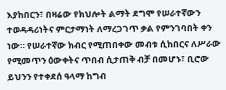እያከበርን፣ በዛሬው የክህሎት ልማት ደግሞ የሠራተኛውን ተወዳዳሪነትና ምርታማነት ለማረጋገጥ ቃል የምንገባበት ቀን ነው። የሠራተኛው ክብር የሚጠበቀው መብቱ ሲከበርና ለሥራው የሚመጥን ዕውቀትና ጥበብ ሲታጠቅ ብቻ በመሆኑ፣ ቢሮው ይህንን የተቀደሰ ዓላማ ከግብ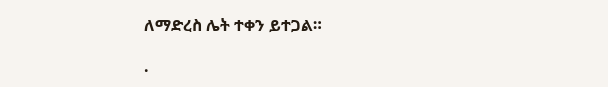ለማድረስ ሌት ተቀን ይተጋል።

.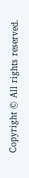Copyright © All rights reserved.